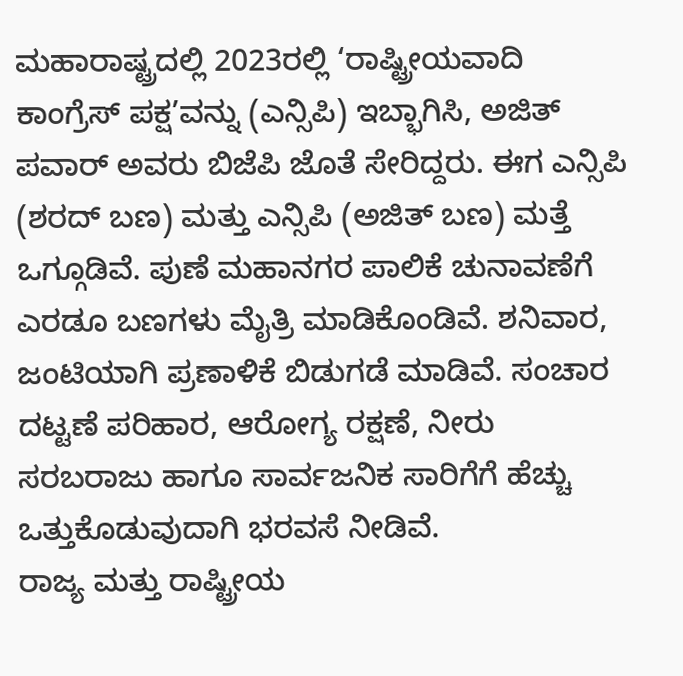ಮಹಾರಾಷ್ಟ್ರದಲ್ಲಿ 2023ರಲ್ಲಿ ‘ರಾಷ್ಟ್ರೀಯವಾದಿ ಕಾಂಗ್ರೆಸ್ ಪಕ್ಷ’ವನ್ನು (ಎನ್ಸಿಪಿ) ಇಬ್ಭಾಗಿಸಿ, ಅಜಿತ್ ಪವಾರ್ ಅವರು ಬಿಜೆಪಿ ಜೊತೆ ಸೇರಿದ್ದರು. ಈಗ ಎನ್ಸಿಪಿ (ಶರದ್ ಬಣ) ಮತ್ತು ಎನ್ಸಿಪಿ (ಅಜಿತ್ ಬಣ) ಮತ್ತೆ ಒಗ್ಗೂಡಿವೆ. ಪುಣೆ ಮಹಾನಗರ ಪಾಲಿಕೆ ಚುನಾವಣೆಗೆ ಎರಡೂ ಬಣಗಳು ಮೈತ್ರಿ ಮಾಡಿಕೊಂಡಿವೆ. ಶನಿವಾರ, ಜಂಟಿಯಾಗಿ ಪ್ರಣಾಳಿಕೆ ಬಿಡುಗಡೆ ಮಾಡಿವೆ. ಸಂಚಾರ ದಟ್ಟಣೆ ಪರಿಹಾರ, ಆರೋಗ್ಯ ರಕ್ಷಣೆ, ನೀರು ಸರಬರಾಜು ಹಾಗೂ ಸಾರ್ವಜನಿಕ ಸಾರಿಗೆಗೆ ಹೆಚ್ಚು ಒತ್ತುಕೊಡುವುದಾಗಿ ಭರವಸೆ ನೀಡಿವೆ.
ರಾಜ್ಯ ಮತ್ತು ರಾಷ್ಟ್ರೀಯ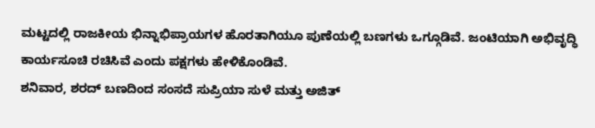ಮಟ್ಟದಲ್ಲಿ ರಾಜಕೀಯ ಭಿನ್ನಾಭಿಪ್ರಾಯಗಳ ಹೊರತಾಗಿಯೂ ಪುಣೆಯಲ್ಲಿ ಬಣಗಳು ಒಗ್ಗೂಡಿವೆ. ಜಂಟಿಯಾಗಿ ಅಭಿವೃದ್ಧಿ ಕಾರ್ಯಸೂಚಿ ರಚಿಸಿವೆ ಎಂದು ಪಕ್ಷಗಳು ಹೇಳಿಕೊಂಡಿವೆ.
ಶನಿವಾರ, ಶರದ್ ಬಣದಿಂದ ಸಂಸದೆ ಸುಪ್ರಿಯಾ ಸುಳೆ ಮತ್ತು ಅಜಿತ್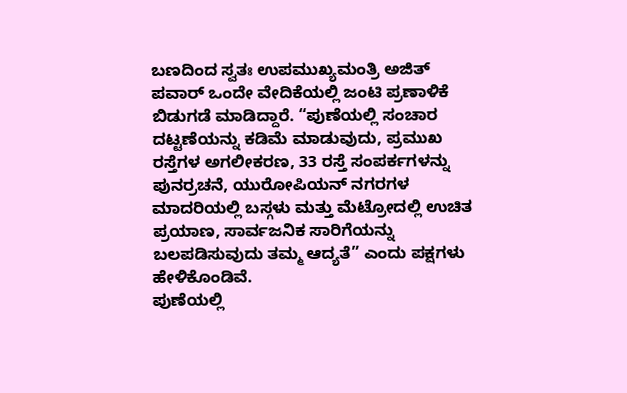ಬಣದಿಂದ ಸ್ವತಃ ಉಪಮುಖ್ಯಮಂತ್ರಿ ಅಜಿತ್ ಪವಾರ್ ಒಂದೇ ವೇದಿಕೆಯಲ್ಲಿ ಜಂಟಿ ಪ್ರಣಾಳಿಕೆ ಬಿಡುಗಡೆ ಮಾಡಿದ್ದಾರೆ. “ಪುಣೆಯಲ್ಲಿ ಸಂಚಾರ ದಟ್ಟಣೆಯನ್ನು ಕಡಿಮೆ ಮಾಡುವುದು, ಪ್ರಮುಖ ರಸ್ತೆಗಳ ಅಗಲೀಕರಣ, 33 ರಸ್ತೆ ಸಂಪರ್ಕಗಳನ್ನು ಪುನರ್ರಚನೆ, ಯುರೋಪಿಯನ್ ನಗರಗಳ ಮಾದರಿಯಲ್ಲಿ ಬಸ್ಗಳು ಮತ್ತು ಮೆಟ್ರೋದಲ್ಲಿ ಉಚಿತ ಪ್ರಯಾಣ, ಸಾರ್ವಜನಿಕ ಸಾರಿಗೆಯನ್ನು ಬಲಪಡಿಸುವುದು ತಮ್ಮ ಆದ್ಯತೆ” ಎಂದು ಪಕ್ಷಗಳು ಹೇಳಿಕೊಂಡಿವೆ.
ಪುಣೆಯಲ್ಲಿ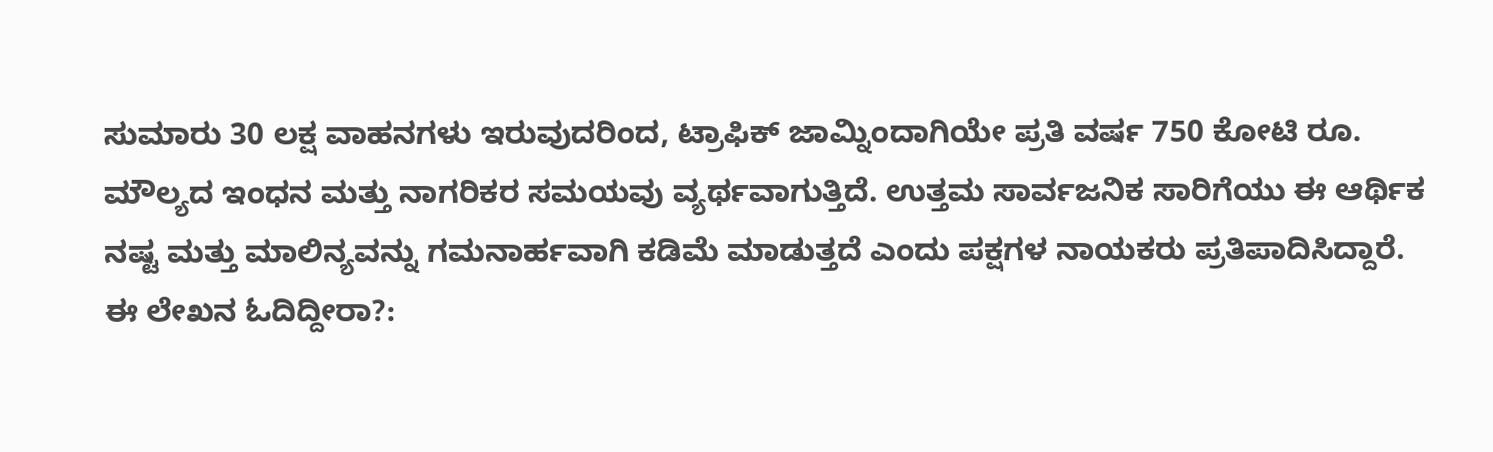ಸುಮಾರು 30 ಲಕ್ಷ ವಾಹನಗಳು ಇರುವುದರಿಂದ, ಟ್ರಾಫಿಕ್ ಜಾಮ್ನಿಂದಾಗಿಯೇ ಪ್ರತಿ ವರ್ಷ 750 ಕೋಟಿ ರೂ. ಮೌಲ್ಯದ ಇಂಧನ ಮತ್ತು ನಾಗರಿಕರ ಸಮಯವು ವ್ಯರ್ಥವಾಗುತ್ತಿದೆ. ಉತ್ತಮ ಸಾರ್ವಜನಿಕ ಸಾರಿಗೆಯು ಈ ಆರ್ಥಿಕ ನಷ್ಟ ಮತ್ತು ಮಾಲಿನ್ಯವನ್ನು ಗಮನಾರ್ಹವಾಗಿ ಕಡಿಮೆ ಮಾಡುತ್ತದೆ ಎಂದು ಪಕ್ಷಗಳ ನಾಯಕರು ಪ್ರತಿಪಾದಿಸಿದ್ದಾರೆ.
ಈ ಲೇಖನ ಓದಿದ್ದೀರಾ?: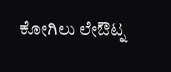ಕೋಗಿಲು ಲೇಔಟ್ನ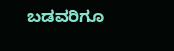ಬಡವರಿಗೂ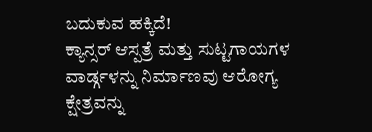ಬದುಕುವ ಹಕ್ಕಿದೆ!
ಕ್ಯಾನ್ಸರ್ ಆಸ್ಪತ್ರೆ ಮತ್ತು ಸುಟ್ಟಗಾಯಗಳ ವಾರ್ಡ್ಗಳನ್ನು ನಿರ್ಮಾಣವು ಆರೋಗ್ಯ ಕ್ಷೇತ್ರವನ್ನು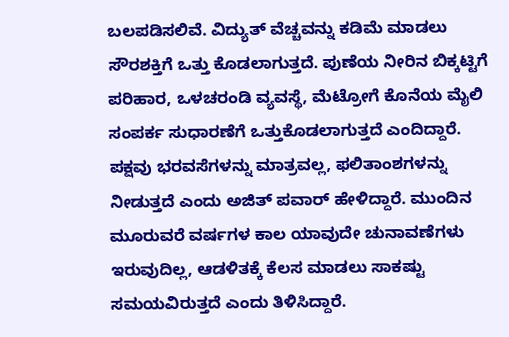ಬಲಪಡಿಸಲಿವೆ. ವಿದ್ಯುತ್ ವೆಚ್ಚವನ್ನು ಕಡಿಮೆ ಮಾಡಲು ಸೌರಶಕ್ತಿಗೆ ಒತ್ತು ಕೊಡಲಾಗುತ್ತದೆ. ಪುಣೆಯ ನೀರಿನ ಬಿಕ್ಕಟ್ಟಿಗೆ ಪರಿಹಾರ, ಒಳಚರಂಡಿ ವ್ಯವಸ್ಥೆ, ಮೆಟ್ರೋಗೆ ಕೊನೆಯ ಮೈಲಿ ಸಂಪರ್ಕ ಸುಧಾರಣೆಗೆ ಒತ್ತುಕೊಡಲಾಗುತ್ತದೆ ಎಂದಿದ್ದಾರೆ.
ಪಕ್ಷವು ಭರವಸೆಗಳನ್ನು ಮಾತ್ರವಲ್ಲ, ಫಲಿತಾಂಶಗಳನ್ನು ನೀಡುತ್ತದೆ ಎಂದು ಅಜಿತ್ ಪವಾರ್ ಹೇಳಿದ್ದಾರೆ. ಮುಂದಿನ ಮೂರುವರೆ ವರ್ಷಗಳ ಕಾಲ ಯಾವುದೇ ಚುನಾವಣೆಗಳು ಇರುವುದಿಲ್ಲ, ಆಡಳಿತಕ್ಕೆ ಕೆಲಸ ಮಾಡಲು ಸಾಕಷ್ಟು ಸಮಯವಿರುತ್ತದೆ ಎಂದು ತಿಳಿಸಿದ್ದಾರೆ.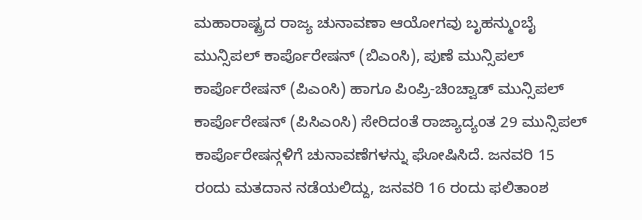ಮಹಾರಾಷ್ಟ್ರದ ರಾಜ್ಯ ಚುನಾವಣಾ ಆಯೋಗವು ಬೃಹನ್ಮುಂಬೈ ಮುನ್ಸಿಪಲ್ ಕಾರ್ಪೊರೇಷನ್ (ಬಿಎಂಸಿ), ಪುಣೆ ಮುನ್ಸಿಪಲ್ ಕಾರ್ಪೊರೇಷನ್ (ಪಿಎಂಸಿ) ಹಾಗೂ ಪಿಂಪ್ರಿ-ಚಿಂಚ್ವಾಡ್ ಮುನ್ಸಿಪಲ್ ಕಾರ್ಪೊರೇಷನ್ (ಪಿಸಿಎಂಸಿ) ಸೇರಿದಂತೆ ರಾಜ್ಯಾದ್ಯಂತ 29 ಮುನ್ಸಿಪಲ್ ಕಾರ್ಪೊರೇಷನ್ಗಳಿಗೆ ಚುನಾವಣೆಗಳನ್ನು ಘೋಷಿಸಿದೆ. ಜನವರಿ 15 ರಂದು ಮತದಾನ ನಡೆಯಲಿದ್ದು, ಜನವರಿ 16 ರಂದು ಫಲಿತಾಂಶ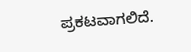ಪ್ರಕಟವಾಗಲಿದೆ.